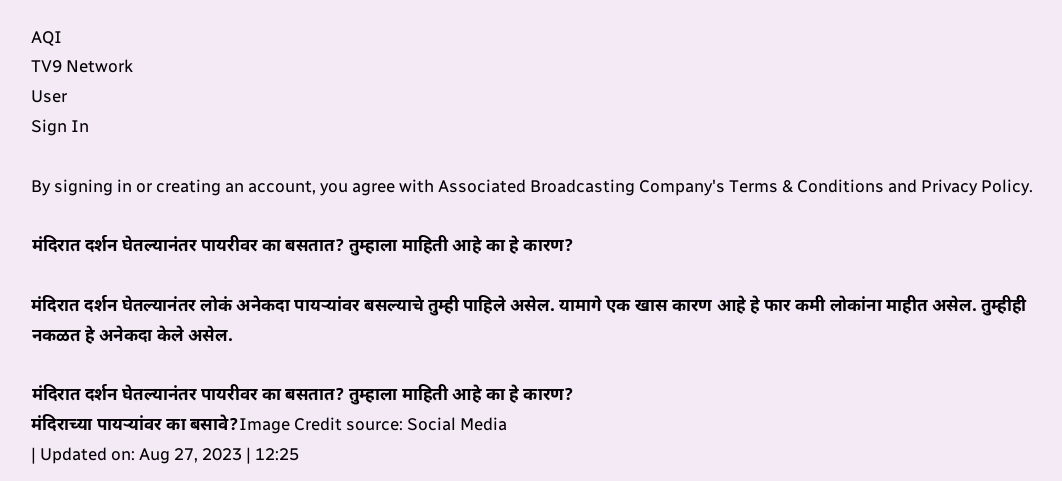AQI
TV9 Network
User
Sign In

By signing in or creating an account, you agree with Associated Broadcasting Company's Terms & Conditions and Privacy Policy.

मंदिरात दर्शन घेतल्यानंतर पायरीवर का बसतात? तुम्हाला माहिती आहे का हे कारण?

मंदिरात दर्शन घेतल्यानंतर लोकं अनेकदा पायऱ्यांवर बसल्याचे तुम्ही पाहिले असेल. यामागे एक खास कारण आहे हे फार कमी लोकांना माहीत असेल. तुम्हीही नकळत हे अनेकदा केले असेल.

मंदिरात दर्शन घेतल्यानंतर पायरीवर का बसतात? तुम्हाला माहिती आहे का हे कारण?
मंदिराच्या पायऱ्यांवर का बसावे?Image Credit source: Social Media
| Updated on: Aug 27, 2023 | 12:25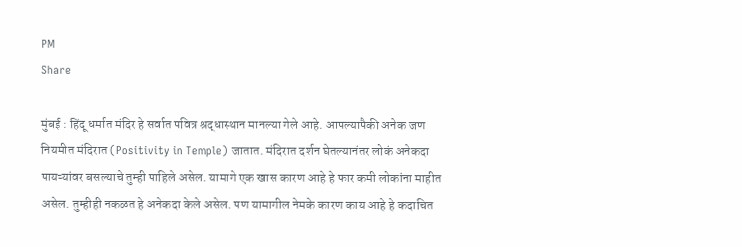PM
Share

मुंबई : हिंदू धर्मात मंदिर हे सर्वात पवित्र श्रद्धास्थान मानल्या गेले आहे. आपल्यापैकी अनेक जण नियमीत मंदिरात (Positivity in Temple) जातात. मंदिरात दर्शन घेतल्यानंतर लोकं अनेकदा पायऱ्यांवर बसल्याचे तुम्ही पाहिले असेल. यामागे एक खास कारण आहे हे फार कमी लोकांना माहीत असेल. तुम्हीही नकळत हे अनेकदा केले असेल. पण यामागील नेमके कारण काय आहे हे कदाचित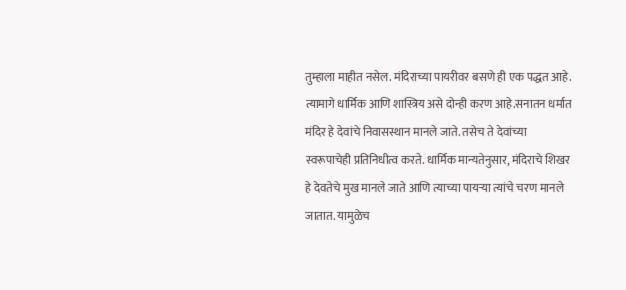तुम्हाला माहीत नसेल. मंदिराच्या पायरीवर बसणे ही एक पद्धत आहे. त्यामागे धार्मिक आणि शास्त्रिय असे दोन्ही करण आहे.सनातन धर्मात मंदिर हे देवांचे निवासस्थान मानले जाते. तसेच ते देवांच्या स्वरूपाचेही प्रतिनिधीत्व करते. धार्मिक मान्यतेनुसार, मंदिराचे शिखर हे देवतेचे मुख मानले जाते आणि त्याच्या पायऱ्या त्यांचे चरण मानले जातात. यामुळेच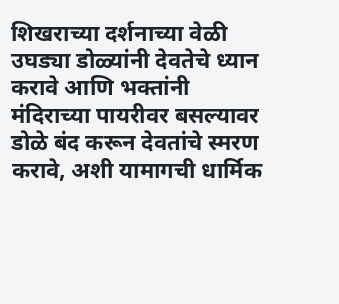शिखराच्या दर्शनाच्या वेळी उघड्या डोळ्यांनी देवतेचे ध्यान करावे आणि भक्तांनी मंदिराच्या पायरीवर बसल्यावर डोळे बंद करून देवतांचे स्मरण करावे, अशी यामागची धार्मिक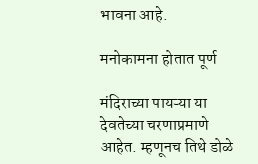भावना आहे.

मनोकामना होतात पूर्ण

मंदिराच्या पायऱ्या या देवतेच्या चरणाप्रमाणे आहेत. म्हणूनच तिथे डोळे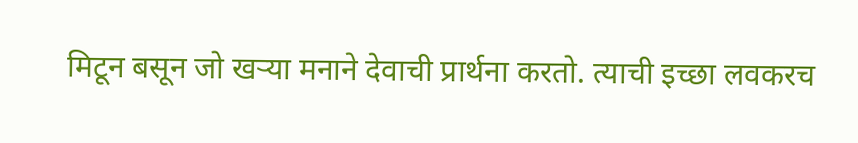मिटून बसून जो खऱ्या मनाने देवाची प्रार्थना करतो. त्याची इच्छा लवकरच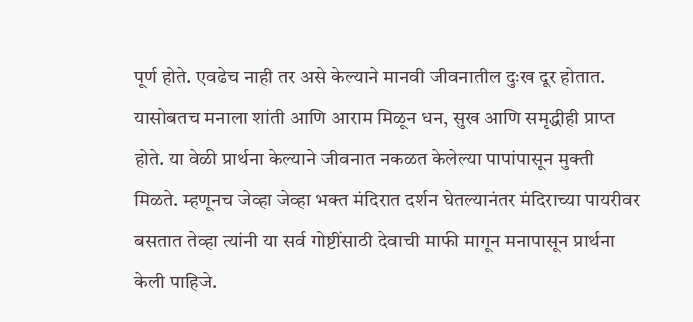पूर्ण होते. एवढेच नाही तर असे केल्याने मानवी जीवनातील दुःख दूर होतात. यासोबतच मनाला शांती आणि आराम मिळून धन, सुख आणि समृद्धीही प्राप्त होते. या वेळी प्रार्थना केल्याने जीवनात नकळत केलेल्या पापांपासून मुक्ती मिळते. म्हणूनच जेव्हा जेव्हा भक्त मंदिरात दर्शन घेतल्यानंतर मंदिराच्या पायरीवर बसतात तेव्हा त्यांनी या सर्व गोष्टींसाठी देवाची माफी मागून मनापासून प्रार्थना केली पाहिजे.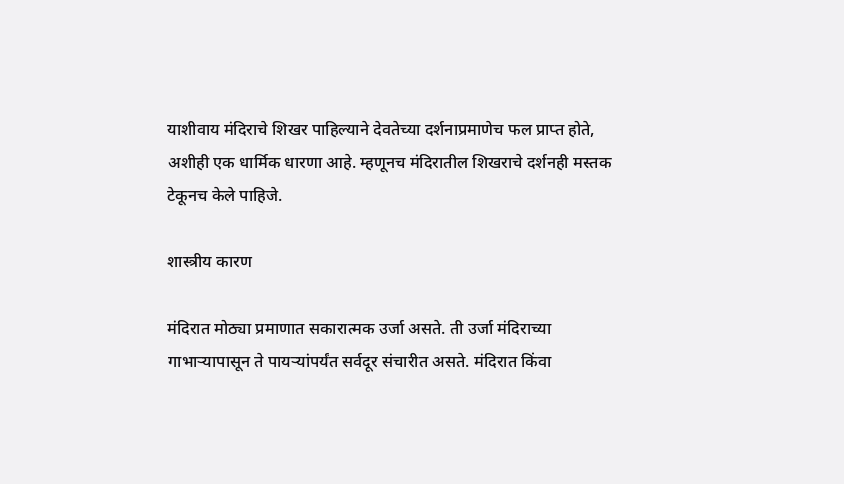याशीवाय मंदिराचे शिखर पाहिल्याने देवतेच्या दर्शनाप्रमाणेच फल प्राप्त होते, अशीही एक धार्मिक धारणा आहे. म्हणूनच मंदिरातील शिखराचे दर्शनही मस्तक टेकूनच केले पाहिजे.

शास्त्रीय कारण

मंदिरात मोठ्या प्रमाणात सकारात्मक उर्जा असते. ती उर्जा मंदिराच्या गाभाऱ्यापासून ते पायऱ्यांपर्यंत सर्वदूर संचारीत असते. मंदिरात किंवा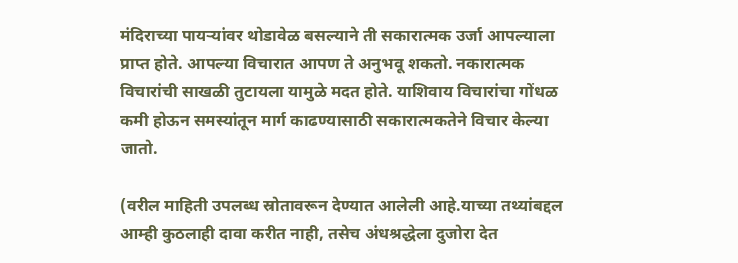मंदिराच्या पायऱ्यांवर थोडावेळ बसल्याने ती सकारात्मक उर्जा आपल्याला प्राप्त होते. आपल्या विचारात आपण ते अनुभवू शकतो. नकारात्मक विचारांची साखळी तुटायला यामुळे मदत होते. याशिवाय विचारांचा गोंधळ कमी होऊन समस्यांतून मार्ग काढण्यासाठी सकारात्मकतेने विचार केल्या जातो.

(वरील माहिती उपलब्ध स्रोतावरून देण्यात आलेली आहे.याच्या तथ्यांबद्दल आम्ही कुठलाही दावा करीत नाही, तसेच अंधश्रद्धेला दुजोरा देत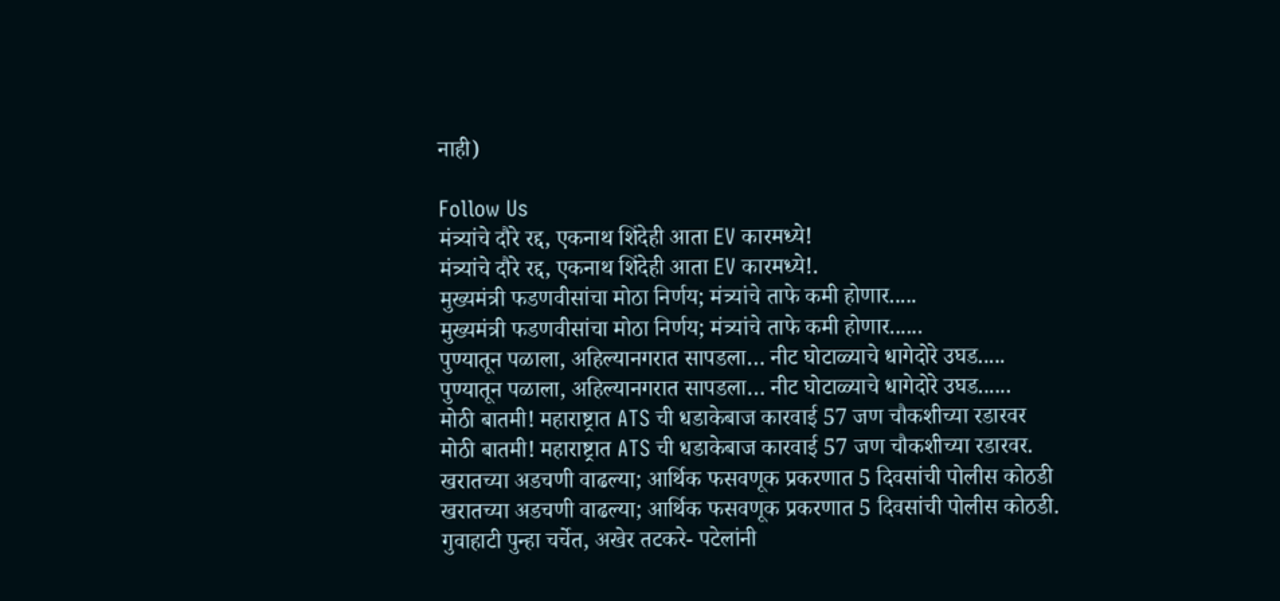नाही)

Follow Us
मंत्र्यांचे दौरे रद्द, एकनाथ शिंदेही आता EV कारमध्ये!
मंत्र्यांचे दौरे रद्द, एकनाथ शिंदेही आता EV कारमध्ये!.
मुख्यमंत्री फडणवीसांचा मोठा निर्णय; मंत्र्यांचे ताफे कमी होणार.....
मुख्यमंत्री फडणवीसांचा मोठा निर्णय; मंत्र्यांचे ताफे कमी होणार......
पुण्यातून पळाला, अहिल्यानगरात सापडला… नीट घोटाळ्याचे धागेदोरे उघड.....
पुण्यातून पळाला, अहिल्यानगरात सापडला… नीट घोटाळ्याचे धागेदोरे उघड......
मोठी बातमी! महाराष्ट्रात ATS ची धडाकेबाज कारवाई 57 जण चौकशीच्या रडारवर
मोठी बातमी! महाराष्ट्रात ATS ची धडाकेबाज कारवाई 57 जण चौकशीच्या रडारवर.
खरातच्या अडचणी वाढल्या; आर्थिक फसवणूक प्रकरणात 5 दिवसांची पोलीस कोठडी
खरातच्या अडचणी वाढल्या; आर्थिक फसवणूक प्रकरणात 5 दिवसांची पोलीस कोठडी.
गुवाहाटी पुन्हा चर्चेत, अखेर तटकरे- पटेलांनी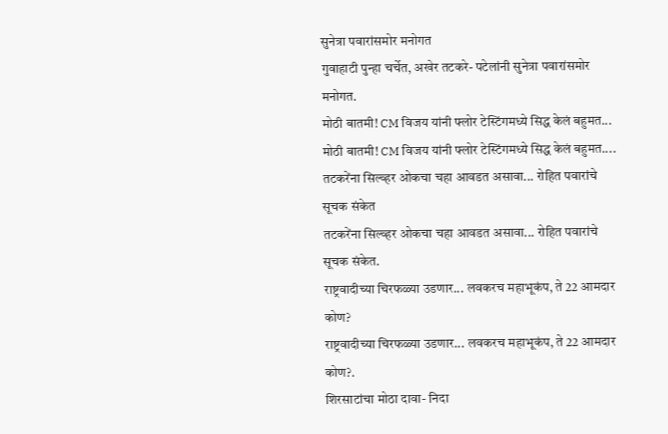सुनेत्रा पवारांसमोर मनोगत
गुवाहाटी पुन्हा चर्चेत, अखेर तटकरे- पटेलांनी सुनेत्रा पवारांसमोर मनोगत.
मोठी बातमी! CM विजय यांनी फ्लोर टेस्टिंगमध्ये सिद्ध केलं बहुमत...
मोठी बातमी! CM विजय यांनी फ्लोर टेस्टिंगमध्ये सिद्ध केलं बहुमत....
तटकरेंना सिल्व्हर ओकचा चहा आवडत असावा... रोहित पवारांचे सूचक संकेत
तटकरेंना सिल्व्हर ओकचा चहा आवडत असावा... रोहित पवारांचे सूचक संकेत.
राष्ट्रवादीच्या चिरफळ्या उडणार... लवकरच महाभूकंप, ते 22 आमदार कोण?
राष्ट्रवादीच्या चिरफळ्या उडणार... लवकरच महाभूकंप, ते 22 आमदार कोण?.
शिरसाटांचा मोठा दावा- निदा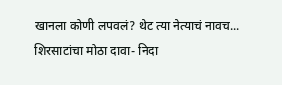खानला कोणी लपवलं? थेट त्या नेत्याचं नावच...
शिरसाटांचा मोठा दावा- निदा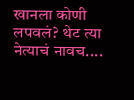खानला कोणी लपवलं? थेट त्या नेत्याचं नावच....